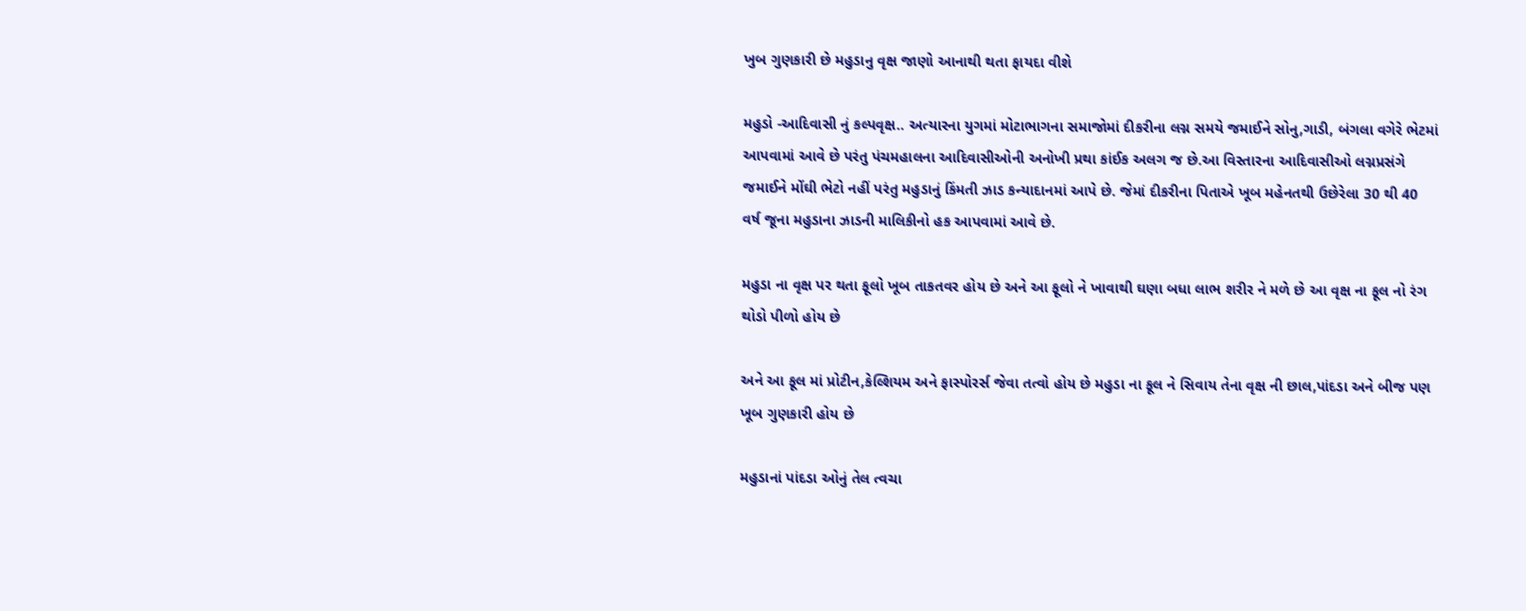ખુબ ગુણકારી છે મહુડાનુ વૃક્ષ જાણો આનાથી થતા ફાયદા વીશે

મહુડો -આદિવાસી નું કલ્પવૃક્ષ.. અત્યારના યુગમાં મોટાભાગના સમાજોમાં દીકરીના લગ્ન સમયે જમાઈને સોનુ,ગાડી, બંગલા વગેરે ભેટમાં આપવામાં આવે છે પરંતુ પંચમહાલના આદિવાસીઓની અનોખી પ્રથા કાંઈક અલગ જ છે.આ વિસ્તારના આદિવાસીઓ લગ્નપ્રસંગે જમાઈને મોંઘી ભેટો નહીં પરંતુ મહુડાનું કિંમતી ઝાડ કન્યાદાનમાં આપે છે. જેમાં દીકરીના પિતાએ ખૂબ મહેનતથી ઉછેરેલા 30 થી 40 વર્ષ જૂના મહુડાના ઝાડની માલિકીનો હક આપવામાં આવે છે.

મહુડા ના વૃક્ષ પર થતા ફૂલો ખૂબ તાકતવર હોય છે અને આ ફૂલો ને ખાવાથી ઘણા બધા લાભ શરીર ને મળે છે આ વૃક્ષ ના ફૂલ નો રંગ થોડો પીળો હોય છે

અને આ ફૂલ માં પ્રોટીન,કેલ્શિયમ અને ફાસ્પોરર્સ જેવા તત્વો હોય છે મહુડા ના ફૂલ ને સિવાય તેના વૃક્ષ ની છાલ,પાંદડા અને બીજ પણ ખૂબ ગુણકારી હોય છે

મહુડાનાં પાંદડા ઓનું તેલ ત્વચા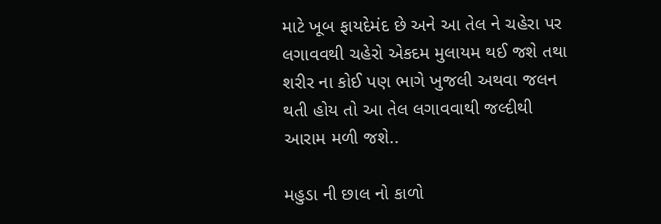માટે ખૂબ ફાયદેમંદ છે અને આ તેલ ને ચહેરા પર લગાવવથી ચહેરો એકદમ મુલાયમ થઈ જશે તથા શરીર ના કોઈ પણ ભાગે ખુજલી અથવા જલન થતી હોય તો આ તેલ લગાવવાથી જલ્દીથી આરામ મળી જશે..

મહુડા ની છાલ નો કાળો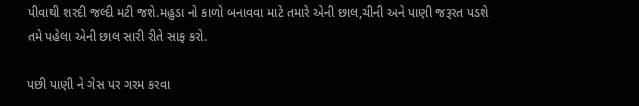પીવાથી શરદી જલ્દી મટી જશે.મહુડા નો કાળો બનાવવા માટે તમારે એની છાલ,ચીની અને પાણી જરૂરત પડશે તમે પહેલા એની છાલ સારી રીતે સાફ કરો.

પછી પાણી ને ગેસ પર ગરમ કરવા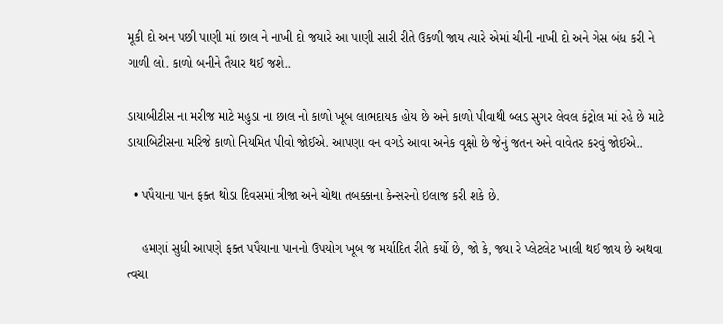મૂકી દો અન પછી પાણી માં છાલ ને નાખી દો જયારે આ પાણી સારી રીતે ઉકળી જાય ત્યારે એમાં ચીની નાખી દો અને ગેસ બંધ કરી ને ગાળી લો. કાળો બનીને તૈયાર થઈ જશે..

ડાયાબીટીસ ના મરીજ માટે મહુડા ના છાલ નો કાળો ખૂબ લાભદાયક હોય છે અને કાળો પીવાથી બ્લડ સુગર લેવલ કંટ્રોલ માં રહે છે માટે ડાયાબિટીસના મરિજે કાળો નિયમિત પીવો જોઈએ. આપણા વન વગડે આવા અનેક વૃક્ષો છે જેનું જતન અને વાવેતર કરવું જોઈએ..

  • પપૈયાના પાન ફક્ત થોડા દિવસમાં ત્રીજા અને ચોથા તબક્કાના કેન્સરનો ઇલાજ કરી શકે છે.

    હમણાં સુધી આપણે ફક્ત પપૈયાના પાનનો ઉપયોગ ખૂબ જ મર્યાદિત રીતે કર્યો છે, જો કે, જ્યા રે પ્લેટલેટ ખાલી થઈ જાય છે અથવા ત્વચા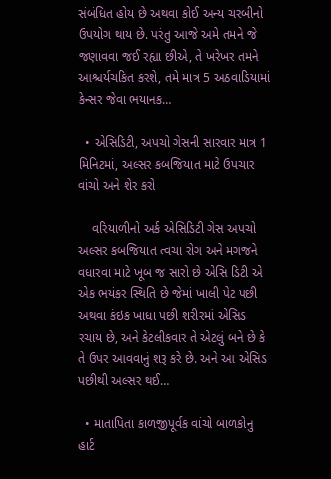સંબંધિત હોય છે અથવા કોઈ અન્ય ચરબીનો ઉપયોગ થાય છે. પરંતુ આજે અમે તમને જે જણાવવા જઈ રહ્યા છીએ, તે ખરેખર તમને આશ્ચર્યચકિત કરશે, તમે માત્ર 5 અઠવાડિયામાં કેન્સર જેવા ભયાનક…

  • એસિડિટી, અપચો ગેસની સારવાર માત્ર 1 મિનિટમાં, અલ્સર કબજિયાત માટે ઉપચાર વાંચો અને શેર કરો

    વરિયાળીનો અર્ક એસિડિટી ગેસ અપચો અલ્સર કબજિયાત ત્વચા રોગ અને મગજને વધારવા માટે ખૂબ જ સારો છે એસિ ડિટી એ એક ભયંકર સ્થિતિ છે જેમાં ખાલી પેટ પછી અથવા કંઇક ખાધા પછી શરીરમાં એસિડ રચાય છે, અને કેટલીકવાર તે એટલું બને છે કે તે ઉપર આવવાનું શરૂ કરે છે. અને આ એસિડ પછીથી અલ્સર થઈ…

  • માતાપિતા કાળજીપૂર્વક વાંચો બાળકોનુ હાર્ટ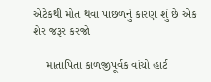એટેકથી મોત થવા પાછળનું કારણ શું છે એક શેર જરૂર કરજો

    માતાપિતા કાળજીપૂર્વક વાંચો હાર્ટ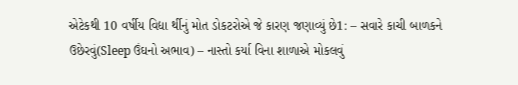એટેકથી 10 વર્ષીય વિદ્યા ર્થીનું મોત ડોકટરોએ જે કારણ જણાવ્યું છે1: – સવારે કાચી બાળકને ઉછેરવું(Sleep ઉંઘનો અભાવ) – નાસ્તો કર્યા વિના શાળાએ મોકલવું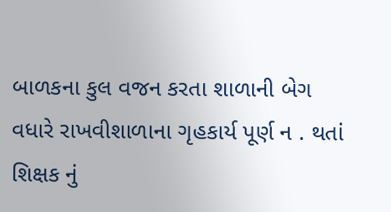બાળકના કુલ વજન કરતા શાળાની બેગ વધારે રાખવીશાળાના ગૃહકાર્ય પૂર્ણ ન . થતાં શિક્ષક નું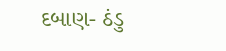દબાણ- ઠંડુ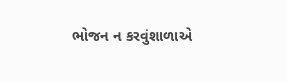ભોજન ન કરવુંશાળાએ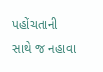પહોંચતાની સાથે જ નહાવા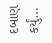દબાણ કર્યું…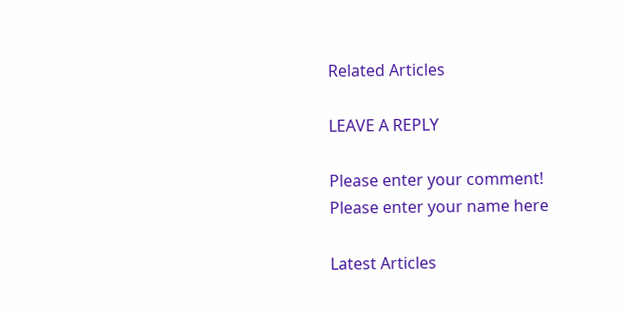Related Articles

LEAVE A REPLY

Please enter your comment!
Please enter your name here

Latest Articles